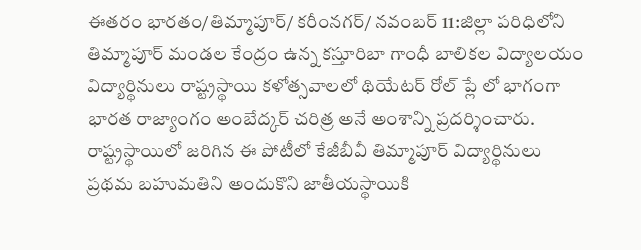ఈతరం భారతం/తిమ్మాపూర్/ కరీంనగర్/ నవంబర్ 11:జిల్లా పరిధిలోని తిమ్మాపూర్ మండల కేంద్రం ఉన్న కస్తూరిబా గాంధీ బాలికల విద్యాలయం విద్యార్థినులు రాష్ట్రస్థాయి కళోత్సవాలలో థియేటర్ రోల్ ప్లే లో భాగంగా భారత రాజ్యాంగం అంబేద్కర్ చరిత్ర అనే అంశాన్ని ప్రదర్శించారు. రాష్ట్రస్థాయిలో జరిగిన ఈ పోటీలో కేజీబీవీ తిమ్మాపూర్ విద్యార్థినులు ప్రథమ బహుమతిని అందుకొని జాతీయస్థాయికి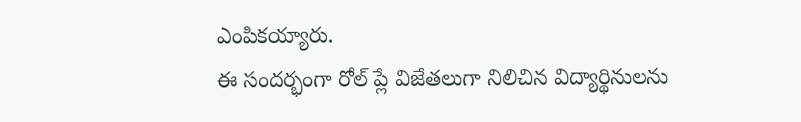ఎంపికయ్యారు.
ఈ సందర్భంగా రోల్ ప్లే విజేతలుగా నిలిచిన విద్యార్థినులను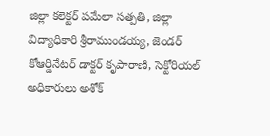జిల్లా కలెక్టర్ పమేలా సత్పతి, జిల్లా విద్యాధికారి శ్రీరాముండయ్య, జెండర్ కోఆర్డినేటర్ డాక్టర్ కృపారాణి, సెక్టోరియల్ అధికారులు అశోక్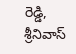రెడ్డి, శ్రీనివాస్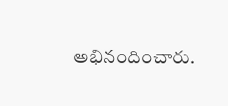అభినందించారు.